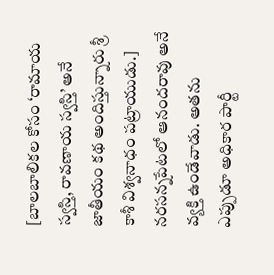[బాలబాలికల కోసం ‘రామాయ స్వస్తి, రావణాయ స్వస్తి’ అనే జాతీయం కథ అందిస్తున్నారు శ్రీ కాశీ విశ్వనాధం పట్రాయుడు.]
నరసన్నపేటలో ఆనందరావు అనే వ్యక్తి ఉండేవాడు. అతను ఎప్పుడూ అధికార పార్టీ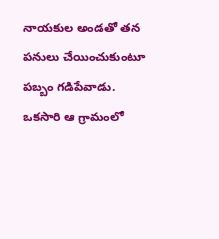నాయకుల అండతో తన పనులు చేయించుకుంటూ పబ్బం గడిపేవాడు.
ఒకసారి ఆ గ్రామంలో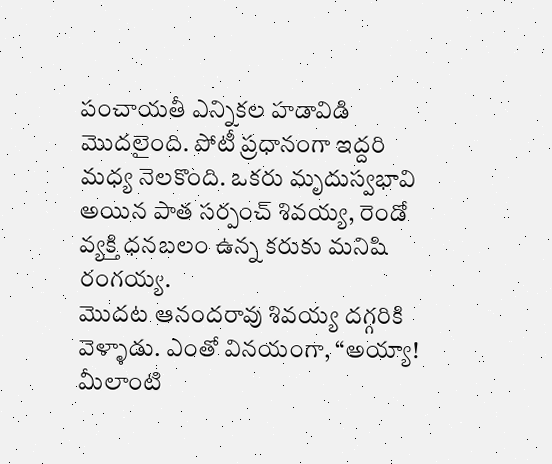పంచాయతీ ఎన్నికల హడావిడి మొదలైంది. పోటీ ప్రధానంగా ఇద్దరి మధ్య నెలకొంది. ఒకరు మృదుస్వభావి అయిన పాత సర్పంచ్ శివయ్య, రెండో వ్యక్తి ధనబలం ఉన్న కరుకు మనిషి రంగయ్య.
మొదట ఆనందరావు శివయ్య దగ్గరికి వెళ్ళాడు. ఎంతో వినయంగా, “అయ్యా! మీలాంటి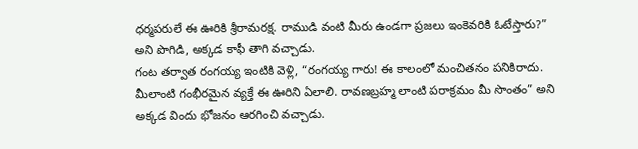ధర్మపరులే ఈ ఊరికి శ్రీరామరక్ష. రాముడి వంటి మీరు ఉండగా ప్రజలు ఇంకెవరికి ఓటేస్తారు?” అని పొగిడి, అక్కడ కాఫీ తాగి వచ్చాడు.
గంట తర్వాత రంగయ్య ఇంటికి వెళ్లి, “రంగయ్య గారు! ఈ కాలంలో మంచితనం పనికిరాదు. మీలాంటి గంభీరమైన వ్యక్తే ఈ ఊరిని ఏలాలి. రావణబ్రహ్మ లాంటి పరాక్రమం మీ సొంతం” అని అక్కడ విందు భోజనం ఆరగించి వచ్చాడు.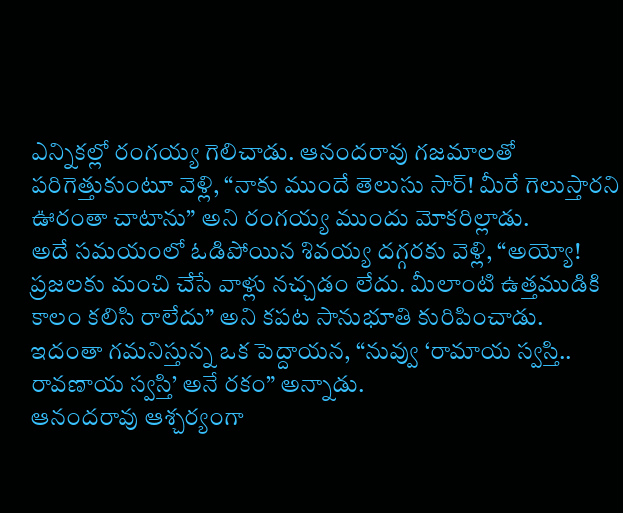ఎన్నికల్లో రంగయ్య గెలిచాడు. ఆనందరావు గజమాలతో పరిగెత్తుకుంటూ వెళ్లి, “నాకు ముందే తెలుసు సార్! మీరే గెలుస్తారని ఊరంతా చాటాను” అని రంగయ్య ముందు మోకరిల్లాడు.
అదే సమయంలో ఓడిపోయిన శివయ్య దగ్గరకు వెళ్లి, “అయ్యో! ప్రజలకు మంచి చేసే వాళ్లు నచ్చడం లేదు. మీలాంటి ఉత్తముడికి కాలం కలిసి రాలేదు” అని కపట సానుభూతి కురిపించాడు.
ఇదంతా గమనిస్తున్న ఒక పెద్దాయన, “నువ్వు ‘రామాయ స్వస్తి.. రావణాయ స్వస్తి’ అనే రకం” అన్నాడు.
ఆనందరావు ఆశ్చర్యంగా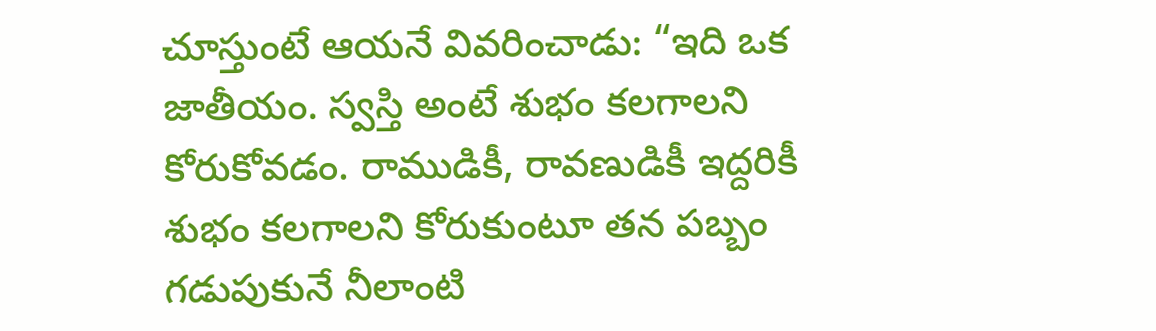చూస్తుంటే ఆయనే వివరించాడు: “ఇది ఒక జాతీయం. స్వస్తి అంటే శుభం కలగాలని కోరుకోవడం. రాముడికీ, రావణుడికీ ఇద్దరికీ శుభం కలగాలని కోరుకుంటూ తన పబ్బం గడుపుకునే నీలాంటి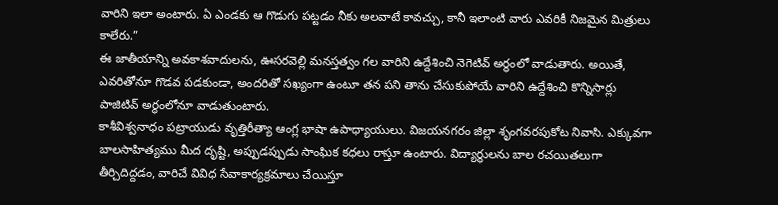వారిని ఇలా అంటారు. ఏ ఎండకు ఆ గొడుగు పట్టడం నీకు అలవాటే కావచ్చు, కానీ ఇలాంటి వారు ఎవరికీ నిజమైన మిత్రులు కాలేరు.”
ఈ జాతీయాన్ని అవకాశవాదులను, ఊసరవెల్లి మనస్తత్వం గల వారిని ఉద్దేశించి నెగెటివ్ అర్థంలో వాడుతారు. అయితే, ఎవరితోనూ గొడవ పడకుండా, అందరితో సఖ్యంగా ఉంటూ తన పని తాను చేసుకుపోయే వారిని ఉద్దేశించి కొన్నిసార్లు పాజిటివ్ అర్థంలోనూ వాడుతుంటారు.
కాశీవిశ్వనాధం పట్రాయుడు వృత్తిరీత్యా ఆంగ్ల భాషా ఉపాధ్యాయులు. విజయనగరం జిల్లా శృంగవరపుకోట నివాసి. ఎక్కువగా బాలసాహిత్యము మీద దృష్టి, అప్పుడప్పుడు సాంఘిక కధలు రాస్తూ ఉంటారు. విద్యార్థులను బాల రచయితలుగా తీర్చిదిద్దడం, వారిచే వివిధ సేవాకార్యక్రమాలు చేయిస్తూ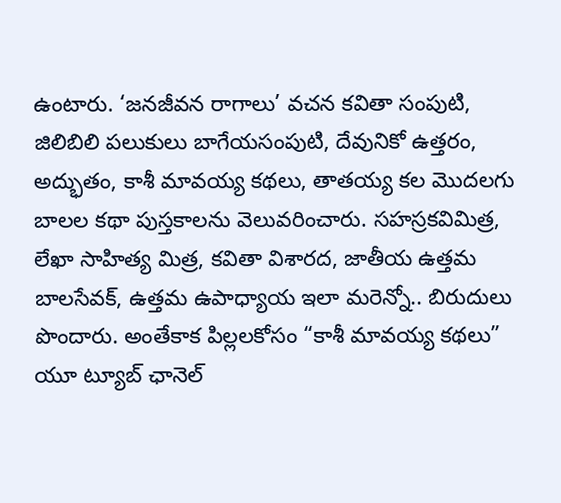ఉంటారు. ‘జనజీవన రాగాలు’ వచన కవితా సంపుటి, జిలిబిలి పలుకులు బాగేయసంపుటి, దేవునికో ఉత్తరం, అద్భుతం, కాశీ మావయ్య కథలు, తాతయ్య కల మొదలగు బాలల కథా పుస్తకాలను వెలువరించారు. సహస్రకవిమిత్ర, లేఖా సాహిత్య మిత్ర, కవితా విశారద, జాతీయ ఉత్తమ బాలసేవక్, ఉత్తమ ఉపాధ్యాయ ఇలా మరెన్నో.. బిరుదులు పొందారు. అంతేకాక పిల్లలకోసం “కాశీ మావయ్య కథలు” యూ ట్యూబ్ ఛానెల్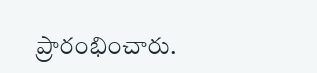ప్రారంభించారు.